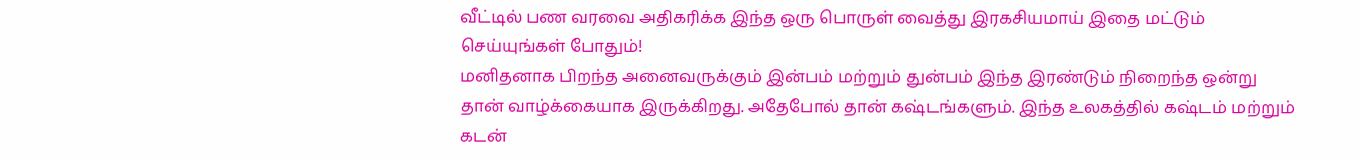வீட்டில் பண வரவை அதிகரிக்க இந்த ஒரு பொருள் வைத்து இரகசியமாய் இதை மட்டும் செய்யுங்கள் போதும்!
மனிதனாக பிறந்த அனைவருக்கும் இன்பம் மற்றும் துன்பம் இந்த இரண்டும் நிறைந்த ஒன்று தான் வாழ்க்கையாக இருக்கிறது. அதேபோல் தான் கஷ்டங்களும். இந்த உலகத்தில் கஷ்டம் மற்றும் கடன்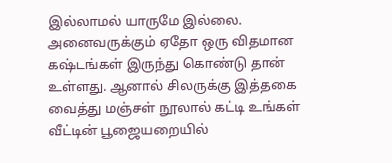இல்லாமல் யாருமே இல்லை. அனைவருக்கும் ஏதோ ஒரு விதமான கஷ்டங்கள் இருந்து கொண்டு தான் உள்ளது. ஆனால் சிலருக்கு இத்தகை
வைத்து மஞ்சள் நூலால் கட்டி உங்கள் வீட்டின் பூஜையறையில்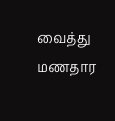வைத்து மணதார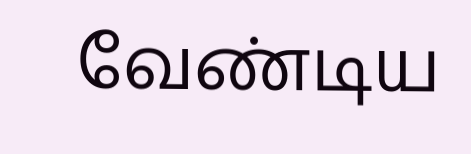வேண்டிய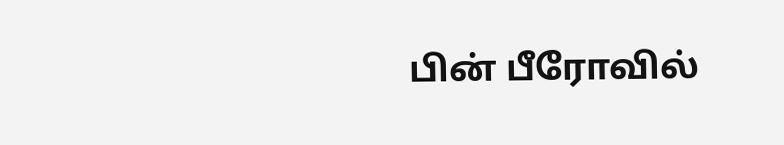பின் பீரோவில்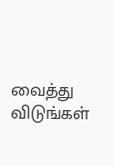வைத்து விடுங்கள்